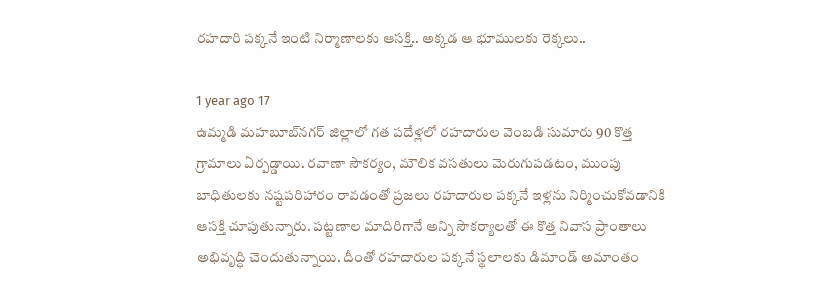రహదారి పక్కనే ఇంటి నిర్మాణాలకు ఆసక్తి.. అక్కడ ఆ భూములకు రెక్కలు..

1 year ago 17
ఉమ్మడి మహబూబ్‌నగర్ జిల్లాలో గత పదేళ్లలో రహదారుల వెంబడి సుమారు 90 కొత్త గ్రామాలు ఏర్పడ్డాయి. రవాణా సౌకర్యం, మౌలిక వసతులు మెరుగుపడటం, ముంపు బాధితులకు నష్టపరిహారం రావడంతో ప్రజలు రహదారుల పక్కనే ఇళ్లను నిర్మించుకోవడానికి ఆసక్తి చూపుతున్నారు. పట్టణాల మాదిరిగానే అన్ని సౌకర్యాలతో ఈ కొత్త నివాస ప్రాంతాలు అభివృద్ధి చెందుతున్నాయి. దీంతో రహదారుల పక్కనే స్థలాలకు డిమాండ్ అమాంతం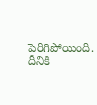పెరిగిపోయింది. దీనికి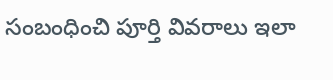సంబంధించి పూర్తి వివరాలు ఇలా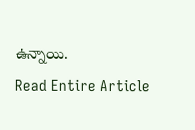ఉన్నాయి.
Read Entire Article